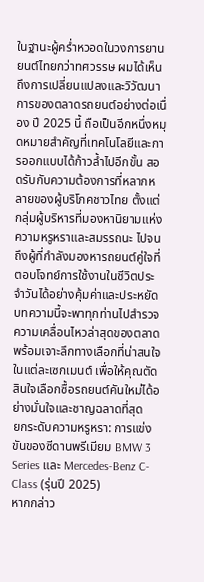ในฐานะผู้คร่ำหวอดในวงการยานยนต์ไทยกว่าทศวรรษ ผมได้เห็นถึงการเปลี่ยนแปลงและวิวัฒนาการของตลาดรถยนต์อย่างต่อเนื่อง ปี 2025 นี้ ถือเป็นอีกหนึ่งหมุดหมายสำคัญที่เทคโนโลยีและการออกแบบได้ก้าวล้ำไปอีกขั้น สอดรับกับความต้องการที่หลากหลายของผู้บริโภคชาวไทย ตั้งแต่กลุ่มผู้บริหารที่มองหานิยามแห่งความหรูหราและสมรรถนะ ไปจนถึงผู้ที่กำลังมองหารถยนต์คู่ใจที่ตอบโจทย์การใช้งานในชีวิตประจำวันได้อย่างคุ้มค่าและประหยัด บทความนี้จะพาทุกท่านไปสำรวจความเคลื่อนไหวล่าสุดของตลาด พร้อมเจาะลึกทางเลือกที่น่าสนใจในแต่ละเซกเมนต์ เพื่อให้คุณตัดสินใจเลือกซื้อรถยนต์คันใหม่ได้อย่างมั่นใจและชาญฉลาดที่สุด
ยกระดับความหรูหรา: การแข่งขันของซีดานพรีเมียม BMW 3 Series และ Mercedes-Benz C-Class (รุ่นปี 2025)
หากกล่าว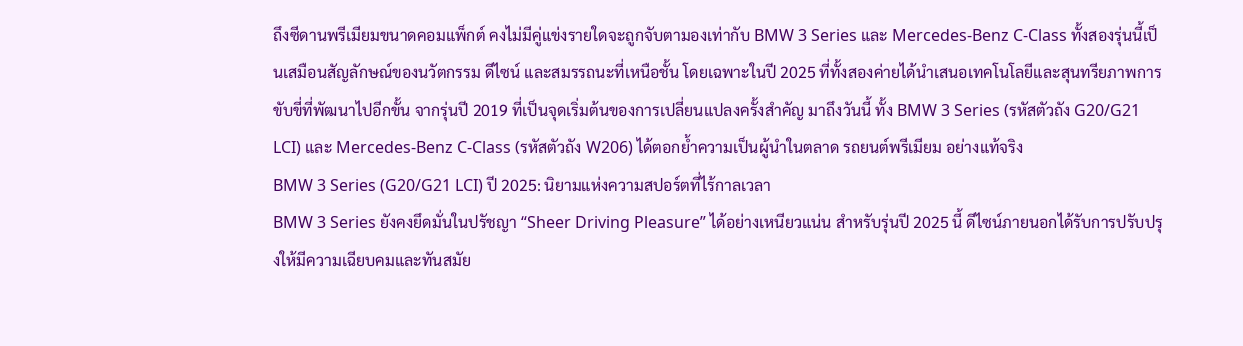ถึงซีดานพรีเมียมขนาดคอมแพ็กต์ คงไม่มีคู่แข่งรายใดจะถูกจับตามองเท่ากับ BMW 3 Series และ Mercedes-Benz C-Class ทั้งสองรุ่นนี้เป็นเสมือนสัญลักษณ์ของนวัตกรรม ดีไซน์ และสมรรถนะที่เหนือชั้น โดยเฉพาะในปี 2025 ที่ทั้งสองค่ายได้นำเสนอเทคโนโลยีและสุนทรียภาพการขับขี่ที่พัฒนาไปอีกขั้น จากรุ่นปี 2019 ที่เป็นจุดเริ่มต้นของการเปลี่ยนแปลงครั้งสำคัญ มาถึงวันนี้ ทั้ง BMW 3 Series (รหัสตัวถัง G20/G21 LCI) และ Mercedes-Benz C-Class (รหัสตัวถัง W206) ได้ตอกย้ำความเป็นผู้นำในตลาด รถยนต์พรีเมียม อย่างแท้จริง
BMW 3 Series (G20/G21 LCI) ปี 2025: นิยามแห่งความสปอร์ตที่ไร้กาลเวลา
BMW 3 Series ยังคงยึดมั่นในปรัชญา “Sheer Driving Pleasure” ได้อย่างเหนียวแน่น สำหรับรุ่นปี 2025 นี้ ดีไซน์ภายนอกได้รับการปรับปรุงให้มีความเฉียบคมและทันสมัย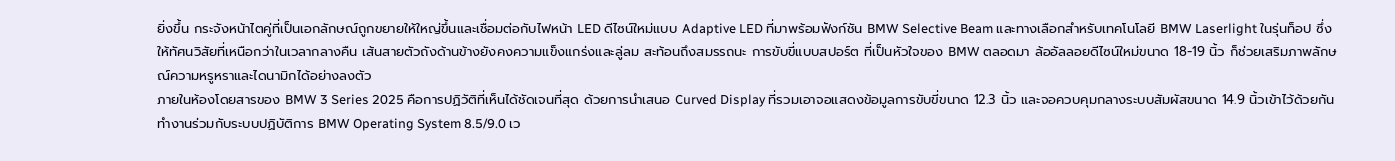ยิ่งขึ้น กระจังหน้าไตคู่ที่เป็นเอกลักษณ์ถูกขยายให้ใหญ่ขึ้นและเชื่อมต่อกับไฟหน้า LED ดีไซน์ใหม่แบบ Adaptive LED ที่มาพร้อมฟังก์ชัน BMW Selective Beam และทางเลือกสำหรับเทคโนโลยี BMW Laserlight ในรุ่นท็อป ซึ่งให้ทัศนวิสัยที่เหนือกว่าในเวลากลางคืน เส้นสายตัวถังด้านข้างยังคงความแข็งแกร่งและลู่ลม สะท้อนถึงสมรรถนะ การขับขี่แบบสปอร์ต ที่เป็นหัวใจของ BMW ตลอดมา ล้ออัลลอยดีไซน์ใหม่ขนาด 18-19 นิ้ว ก็ช่วยเสริมภาพลักษณ์ความหรูหราและไดนามิกได้อย่างลงตัว
ภายในห้องโดยสารของ BMW 3 Series 2025 คือการปฏิวัติที่เห็นได้ชัดเจนที่สุด ด้วยการนำเสนอ Curved Display ที่รวมเอาจอแสดงข้อมูลการขับขี่ขนาด 12.3 นิ้ว และจอควบคุมกลางระบบสัมผัสขนาด 14.9 นิ้วเข้าไว้ด้วยกัน ทำงานร่วมกับระบบปฏิบัติการ BMW Operating System 8.5/9.0 เว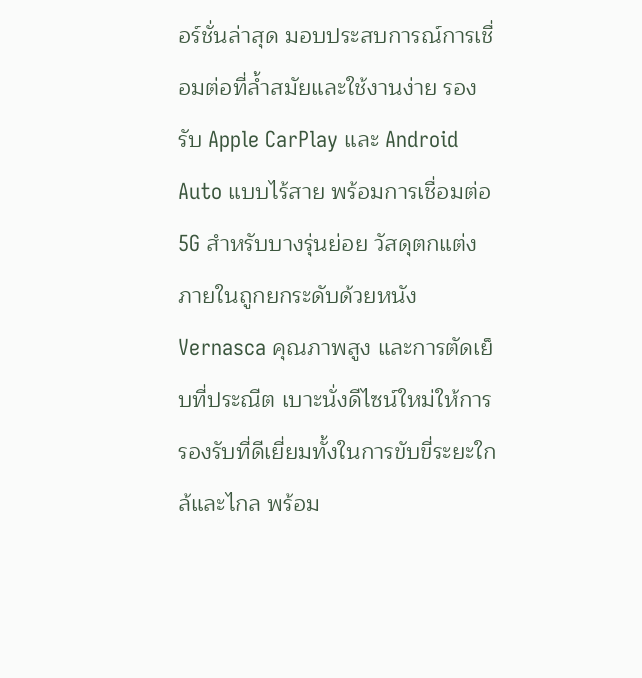อร์ชั่นล่าสุด มอบประสบการณ์การเชื่อมต่อที่ล้ำสมัยและใช้งานง่าย รองรับ Apple CarPlay และ Android Auto แบบไร้สาย พร้อมการเชื่อมต่อ 5G สำหรับบางรุ่นย่อย วัสดุตกแต่งภายในถูกยกระดับด้วยหนัง Vernasca คุณภาพสูง และการตัดเย็บที่ประณีต เบาะนั่งดีไซน์ใหม่ให้การรองรับที่ดีเยี่ยมทั้งในการขับขี่ระยะใกล้และไกล พร้อม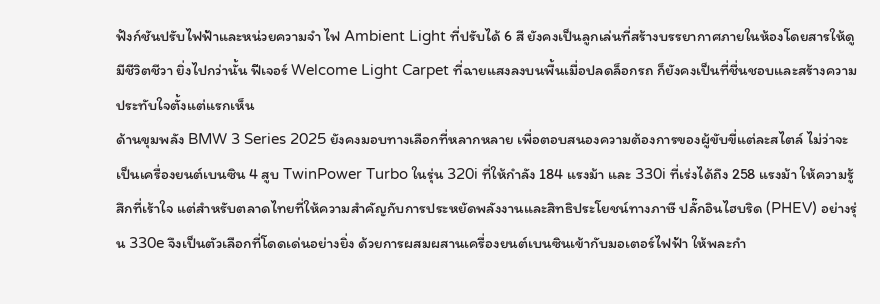ฟังก์ชันปรับไฟฟ้าและหน่วยความจำ ไฟ Ambient Light ที่ปรับได้ 6 สี ยังคงเป็นลูกเล่นที่สร้างบรรยากาศภายในห้องโดยสารให้ดูมีชีวิตชีวา ยิ่งไปกว่านั้น ฟีเจอร์ Welcome Light Carpet ที่ฉายแสงลงบนพื้นเมื่อปลดล็อกรถ ก็ยังคงเป็นที่ชื่นชอบและสร้างความประทับใจตั้งแต่แรกเห็น
ด้านขุมพลัง BMW 3 Series 2025 ยังคงมอบทางเลือกที่หลากหลาย เพื่อตอบสนองความต้องการของผู้ขับขี่แต่ละสไตล์ ไม่ว่าจะเป็นเครื่องยนต์เบนซิน 4 สูบ TwinPower Turbo ในรุ่น 320i ที่ให้กำลัง 184 แรงม้า และ 330i ที่เร่งได้ถึง 258 แรงม้า ให้ความรู้สึกที่เร้าใจ แต่สำหรับตลาดไทยที่ให้ความสำคัญกับการประหยัดพลังงานและสิทธิประโยชน์ทางภาษี ปลั๊กอินไฮบริด (PHEV) อย่างรุ่น 330e จึงเป็นตัวเลือกที่โดดเด่นอย่างยิ่ง ด้วยการผสมผสานเครื่องยนต์เบนซินเข้ากับมอเตอร์ไฟฟ้า ให้พละกำ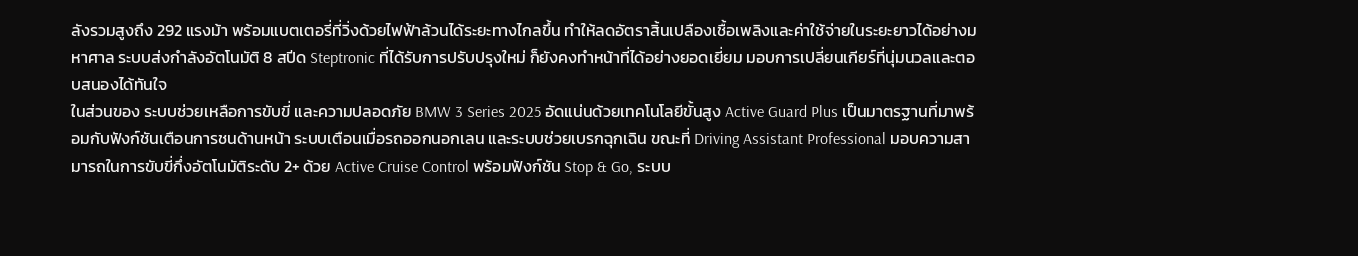ลังรวมสูงถึง 292 แรงม้า พร้อมแบตเตอรี่ที่วิ่งด้วยไฟฟ้าล้วนได้ระยะทางไกลขึ้น ทำให้ลดอัตราสิ้นเปลืองเชื้อเพลิงและค่าใช้จ่ายในระยะยาวได้อย่างมหาศาล ระบบส่งกำลังอัตโนมัติ 8 สปีด Steptronic ที่ได้รับการปรับปรุงใหม่ ก็ยังคงทำหน้าที่ได้อย่างยอดเยี่ยม มอบการเปลี่ยนเกียร์ที่นุ่มนวลและตอบสนองได้ทันใจ
ในส่วนของ ระบบช่วยเหลือการขับขี่ และความปลอดภัย BMW 3 Series 2025 อัดแน่นด้วยเทคโนโลยีขั้นสูง Active Guard Plus เป็นมาตรฐานที่มาพร้อมกับฟังก์ชันเตือนการชนด้านหน้า ระบบเตือนเมื่อรถออกนอกเลน และระบบช่วยเบรกฉุกเฉิน ขณะที่ Driving Assistant Professional มอบความสามารถในการขับขี่กึ่งอัตโนมัติระดับ 2+ ด้วย Active Cruise Control พร้อมฟังก์ชัน Stop & Go, ระบบ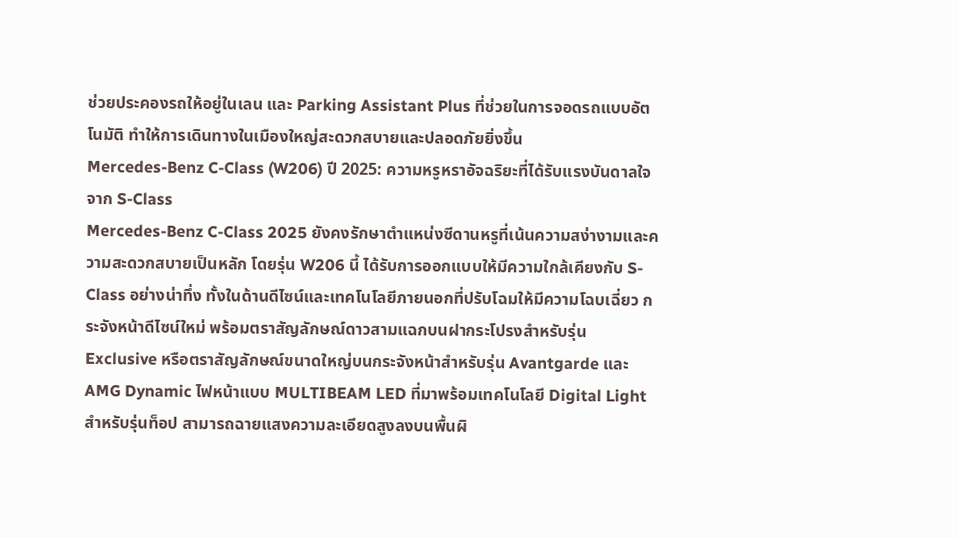ช่วยประคองรถให้อยู่ในเลน และ Parking Assistant Plus ที่ช่วยในการจอดรถแบบอัตโนมัติ ทำให้การเดินทางในเมืองใหญ่สะดวกสบายและปลอดภัยยิ่งขึ้น
Mercedes-Benz C-Class (W206) ปี 2025: ความหรูหราอัจฉริยะที่ได้รับแรงบันดาลใจจาก S-Class
Mercedes-Benz C-Class 2025 ยังคงรักษาตำแหน่งซีดานหรูที่เน้นความสง่างามและความสะดวกสบายเป็นหลัก โดยรุ่น W206 นี้ ได้รับการออกแบบให้มีความใกล้เคียงกับ S-Class อย่างน่าทึ่ง ทั้งในด้านดีไซน์และเทคโนโลยีภายนอกที่ปรับโฉมให้มีความโฉบเฉี่ยว กระจังหน้าดีไซน์ใหม่ พร้อมตราสัญลักษณ์ดาวสามแฉกบนฝากระโปรงสำหรับรุ่น Exclusive หรือตราสัญลักษณ์ขนาดใหญ่บนกระจังหน้าสำหรับรุ่น Avantgarde และ AMG Dynamic ไฟหน้าแบบ MULTIBEAM LED ที่มาพร้อมเทคโนโลยี Digital Light สำหรับรุ่นท็อป สามารถฉายแสงความละเอียดสูงลงบนพื้นผิ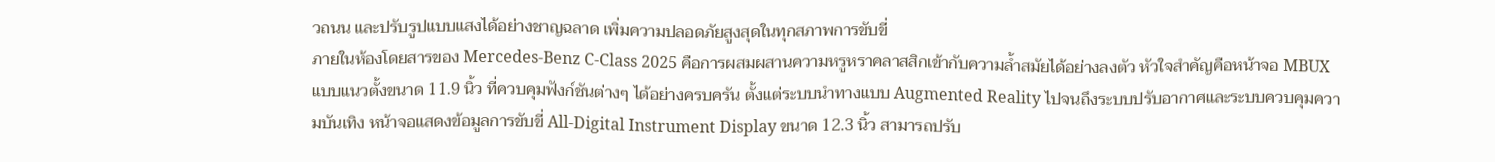วถนน และปรับรูปแบบแสงได้อย่างชาญฉลาด เพิ่มความปลอดภัยสูงสุดในทุกสภาพการขับขี่
ภายในห้องโดยสารของ Mercedes-Benz C-Class 2025 คือการผสมผสานความหรูหราคลาสสิกเข้ากับความล้ำสมัยได้อย่างลงตัว หัวใจสำคัญคือหน้าจอ MBUX แบบแนวตั้งขนาด 11.9 นิ้ว ที่ควบคุมฟังก์ชันต่างๆ ได้อย่างครบครัน ตั้งแต่ระบบนำทางแบบ Augmented Reality ไปจนถึงระบบปรับอากาศและระบบควบคุมความบันเทิง หน้าจอแสดงข้อมูลการขับขี่ All-Digital Instrument Display ขนาด 12.3 นิ้ว สามารถปรับ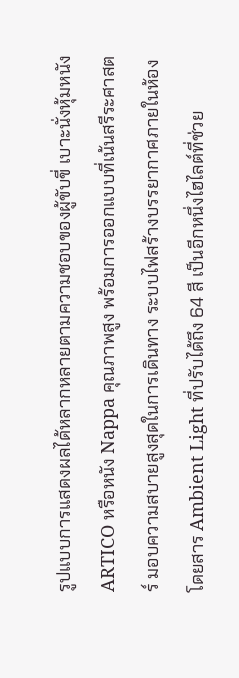รูปแบบการแสดงผลได้หลากหลายตามความชอบของผู้ขับขี่ เบาะนั่งหุ้มหนัง ARTICO หรือหนัง Nappa คุณภาพสูง พร้อมการออกแบบที่เน้นสรีระศาสตร์ มอบความสบายสูงสุดในการเดินทาง ระบบไฟสร้างบรรยากาศภายในห้องโดยสาร Ambient Light ที่ปรับได้ถึง 64 สี เป็นอีกหนึ่งไฮไลต์ที่ช่วย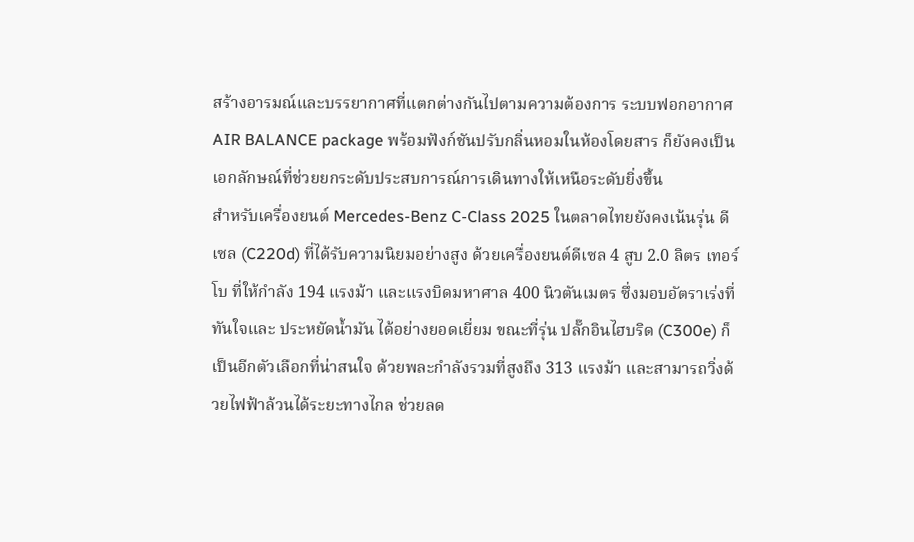สร้างอารมณ์และบรรยากาศที่แตกต่างกันไปตามความต้องการ ระบบฟอกอากาศ AIR BALANCE package พร้อมฟังก์ชันปรับกลิ่นหอมในห้องโดยสาร ก็ยังคงเป็นเอกลักษณ์ที่ช่วยยกระดับประสบการณ์การเดินทางให้เหนือระดับยิ่งขึ้น
สำหรับเครื่องยนต์ Mercedes-Benz C-Class 2025 ในตลาดไทยยังคงเน้นรุ่น ดีเซล (C220d) ที่ได้รับความนิยมอย่างสูง ด้วยเครื่องยนต์ดีเซล 4 สูบ 2.0 ลิตร เทอร์โบ ที่ให้กำลัง 194 แรงม้า และแรงบิดมหาศาล 400 นิวตันเมตร ซึ่งมอบอัตราเร่งที่ทันใจและ ประหยัดน้ำมัน ได้อย่างยอดเยี่ยม ขณะที่รุ่น ปลั๊กอินไฮบริด (C300e) ก็เป็นอีกตัวเลือกที่น่าสนใจ ด้วยพละกำลังรวมที่สูงถึง 313 แรงม้า และสามารถวิ่งด้วยไฟฟ้าล้วนได้ระยะทางไกล ช่วยลด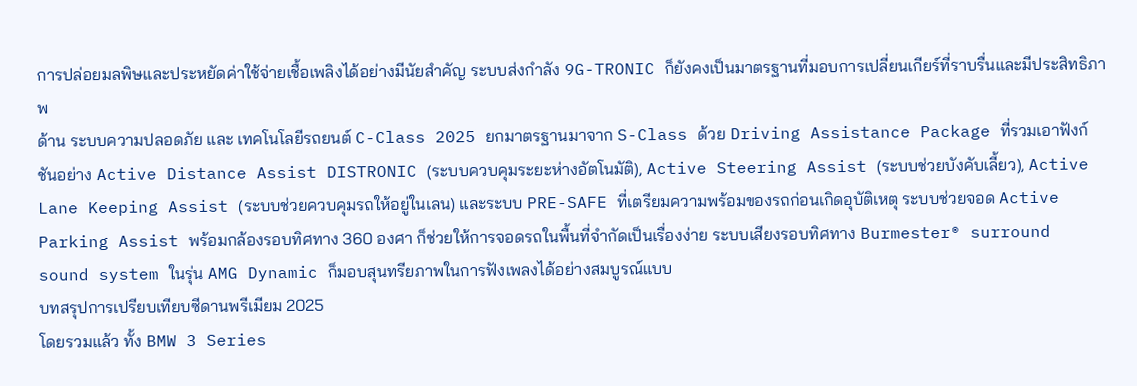การปล่อยมลพิษและประหยัดค่าใช้จ่ายเชื้อเพลิงได้อย่างมีนัยสำคัญ ระบบส่งกำลัง 9G-TRONIC ก็ยังคงเป็นมาตรฐานที่มอบการเปลี่ยนเกียร์ที่ราบรื่นและมีประสิทธิภาพ
ด้าน ระบบความปลอดภัย และ เทคโนโลยีรถยนต์ C-Class 2025 ยกมาตรฐานมาจาก S-Class ด้วย Driving Assistance Package ที่รวมเอาฟังก์ชันอย่าง Active Distance Assist DISTRONIC (ระบบควบคุมระยะห่างอัตโนมัติ), Active Steering Assist (ระบบช่วยบังคับเลี้ยว), Active Lane Keeping Assist (ระบบช่วยควบคุมรถให้อยู่ในเลน) และระบบ PRE-SAFE ที่เตรียมความพร้อมของรถก่อนเกิดอุบัติเหตุ ระบบช่วยจอด Active Parking Assist พร้อมกล้องรอบทิศทาง 360 องศา ก็ช่วยให้การจอดรถในพื้นที่จำกัดเป็นเรื่องง่าย ระบบเสียงรอบทิศทาง Burmester® surround sound system ในรุ่น AMG Dynamic ก็มอบสุนทรียภาพในการฟังเพลงได้อย่างสมบูรณ์แบบ
บทสรุปการเปรียบเทียบซีดานพรีเมียม 2025
โดยรวมแล้ว ทั้ง BMW 3 Series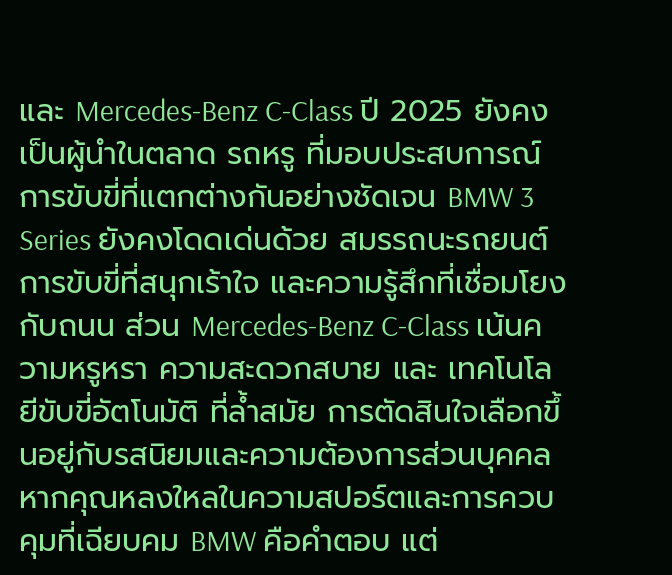และ Mercedes-Benz C-Class ปี 2025 ยังคงเป็นผู้นำในตลาด รถหรู ที่มอบประสบการณ์การขับขี่ที่แตกต่างกันอย่างชัดเจน BMW 3 Series ยังคงโดดเด่นด้วย สมรรถนะรถยนต์ การขับขี่ที่สนุกเร้าใจ และความรู้สึกที่เชื่อมโยงกับถนน ส่วน Mercedes-Benz C-Class เน้นความหรูหรา ความสะดวกสบาย และ เทคโนโลยีขับขี่อัตโนมัติ ที่ล้ำสมัย การตัดสินใจเลือกขึ้นอยู่กับรสนิยมและความต้องการส่วนบุคคล หากคุณหลงใหลในความสปอร์ตและการควบคุมที่เฉียบคม BMW คือคำตอบ แต่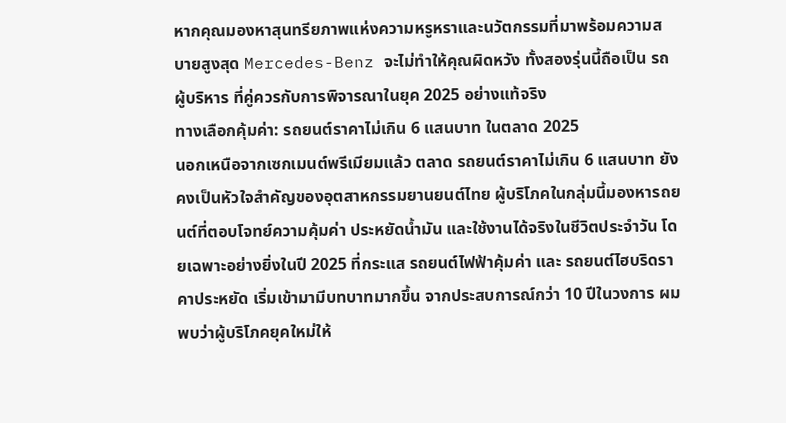หากคุณมองหาสุนทรียภาพแห่งความหรูหราและนวัตกรรมที่มาพร้อมความสบายสูงสุด Mercedes-Benz จะไม่ทำให้คุณผิดหวัง ทั้งสองรุ่นนี้ถือเป็น รถผู้บริหาร ที่คู่ควรกับการพิจารณาในยุค 2025 อย่างแท้จริง
ทางเลือกคุ้มค่า: รถยนต์ราคาไม่เกิน 6 แสนบาท ในตลาด 2025
นอกเหนือจากเซกเมนต์พรีเมียมแล้ว ตลาด รถยนต์ราคาไม่เกิน 6 แสนบาท ยังคงเป็นหัวใจสำคัญของอุตสาหกรรมยานยนต์ไทย ผู้บริโภคในกลุ่มนี้มองหารถยนต์ที่ตอบโจทย์ความคุ้มค่า ประหยัดน้ำมัน และใช้งานได้จริงในชีวิตประจำวัน โดยเฉพาะอย่างยิ่งในปี 2025 ที่กระแส รถยนต์ไฟฟ้าคุ้มค่า และ รถยนต์ไฮบริดราคาประหยัด เริ่มเข้ามามีบทบาทมากขึ้น จากประสบการณ์กว่า 10 ปีในวงการ ผมพบว่าผู้บริโภคยุคใหม่ให้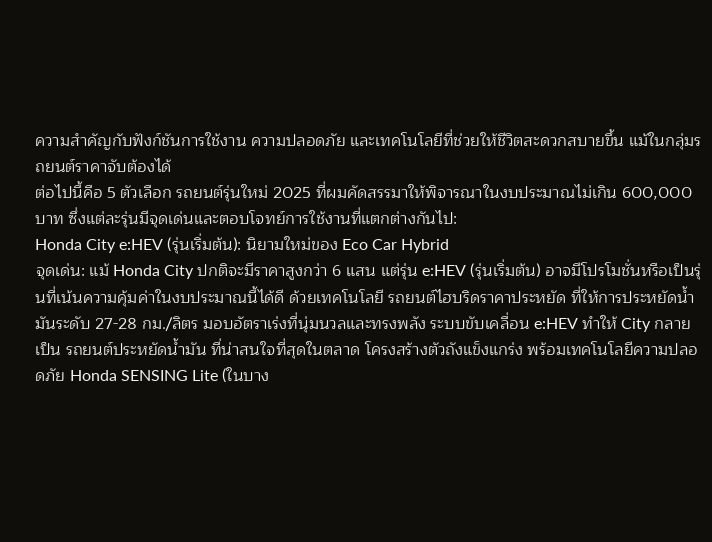ความสำคัญกับฟังก์ชันการใช้งาน ความปลอดภัย และเทคโนโลยีที่ช่วยให้ชีวิตสะดวกสบายขึ้น แม้ในกลุ่มรถยนต์ราคาจับต้องได้
ต่อไปนี้คือ 5 ตัวเลือก รถยนต์รุ่นใหม่ 2025 ที่ผมคัดสรรมาให้พิจารณาในงบประมาณไม่เกิน 600,000 บาท ซึ่งแต่ละรุ่นมีจุดเด่นและตอบโจทย์การใช้งานที่แตกต่างกันไป:
Honda City e:HEV (รุ่นเริ่มต้น): นิยามใหม่ของ Eco Car Hybrid
จุดเด่น: แม้ Honda City ปกติจะมีราคาสูงกว่า 6 แสน แต่รุ่น e:HEV (รุ่นเริ่มต้น) อาจมีโปรโมชั่นหรือเป็นรุ่นที่เน้นความคุ้มค่าในงบประมาณนี้ได้ดี ด้วยเทคโนโลยี รถยนต์ไฮบริดราคาประหยัด ที่ให้การประหยัดน้ำมันระดับ 27-28 กม./ลิตร มอบอัตราเร่งที่นุ่มนวลและทรงพลัง ระบบขับเคลื่อน e:HEV ทำให้ City กลายเป็น รถยนต์ประหยัดน้ำมัน ที่น่าสนใจที่สุดในตลาด โครงสร้างตัวถังแข็งแกร่ง พร้อมเทคโนโลยีความปลอดภัย Honda SENSING Lite (ในบาง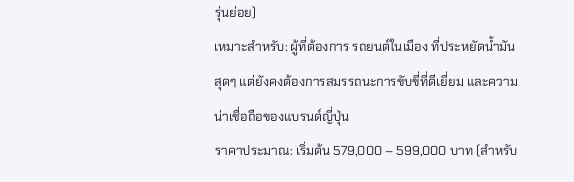รุ่นย่อย)
เหมาะสำหรับ: ผู้ที่ต้องการ รถยนต์ในเมือง ที่ประหยัดน้ำมันสุดๆ แต่ยังคงต้องการสมรรถนะการขับขี่ที่ดีเยี่ยม และความน่าเชื่อถือของแบรนด์ญี่ปุ่น
ราคาประมาณ: เริ่มต้น 579,000 – 599,000 บาท (สำหรับ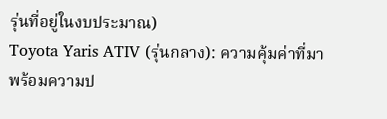รุ่นที่อยู่ในงบประมาณ)
Toyota Yaris ATIV (รุ่นกลาง): ความคุ้มค่าที่มาพร้อมความป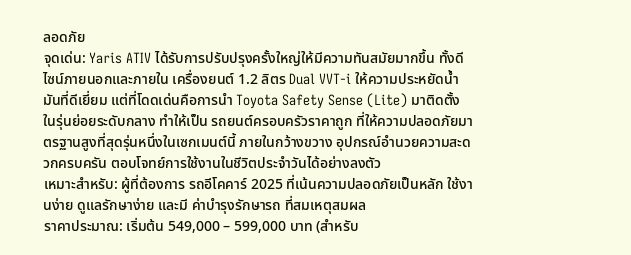ลอดภัย
จุดเด่น: Yaris ATIV ได้รับการปรับปรุงครั้งใหญ่ให้มีความทันสมัยมากขึ้น ทั้งดีไซน์ภายนอกและภายใน เครื่องยนต์ 1.2 ลิตร Dual VVT-i ให้ความประหยัดน้ำมันที่ดีเยี่ยม แต่ที่โดดเด่นคือการนำ Toyota Safety Sense (Lite) มาติดตั้งในรุ่นย่อยระดับกลาง ทำให้เป็น รถยนต์ครอบครัวราคาถูก ที่ให้ความปลอดภัยมาตรฐานสูงที่สุดรุ่นหนึ่งในเซกเมนต์นี้ ภายในกว้างขวาง อุปกรณ์อำนวยความสะดวกครบครัน ตอบโจทย์การใช้งานในชีวิตประจำวันได้อย่างลงตัว
เหมาะสำหรับ: ผู้ที่ต้องการ รถอีโคคาร์ 2025 ที่เน้นความปลอดภัยเป็นหลัก ใช้งานง่าย ดูแลรักษาง่าย และมี ค่าบำรุงรักษารถ ที่สมเหตุสมผล
ราคาประมาณ: เริ่มต้น 549,000 – 599,000 บาท (สำหรับ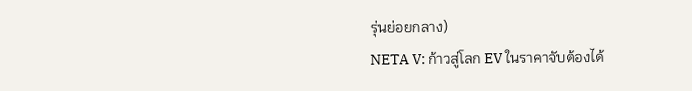รุ่นย่อยกลาง)
NETA V: ก้าวสู่โลก EV ในราคาจับต้องได้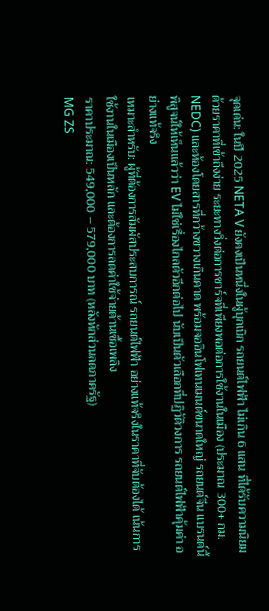จุดเด่น: ในปี 2025 NETA V ยังคงเป็นหนึ่งในผู้บุกเบิก รถยนต์ไฟฟ้า ไม่เกิน 6 แสน ที่ได้รับความนิยม ด้วยราคาที่เข้าถึงง่าย ระยะทางวิ่งต่อการชาร์จที่เพียงพอต่อการใช้งานในเมือง (ประมาณ 300+ กม. NEDC) และห้องโดยสารที่กว้างขวางเกินคาด พร้อมจออินโฟเทนเมนต์ขนาดใหญ่ รถยนต์จีน แบรนด์นี้พิสูจน์ให้เห็นแล้วว่า EV ไม่ใช่เรื่องไกลตัวอีกต่อไป นับเป็นตัวเลือกที่ปฏิวัติวงการ รถยนต์ไฟฟ้าคุ้มค่า อย่างแท้จริง
เหมาะสำหรับ: ผู้ที่ต้องการสัมผัสประสบการณ์ รถยนต์ไฟฟ้า อย่างแท้จริงในราคาที่จับต้องได้ เน้นการใช้งานในเมืองเป็นหลัก และต้องการลดค่าใช้จ่ายด้านเชื้อเพลิง
ราคาประมาณ: 549,000 – 579,000 บาท (หลังหักส่วนลดภาครัฐ)
MG ZS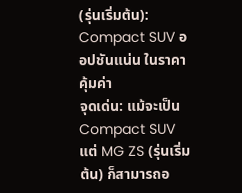(รุ่นเริ่มต้น): Compact SUV ออปชันแน่น ในราคาคุ้มค่า
จุดเด่น: แม้จะเป็น Compact SUV แต่ MG ZS (รุ่นเริ่มต้น) ก็สามารถอ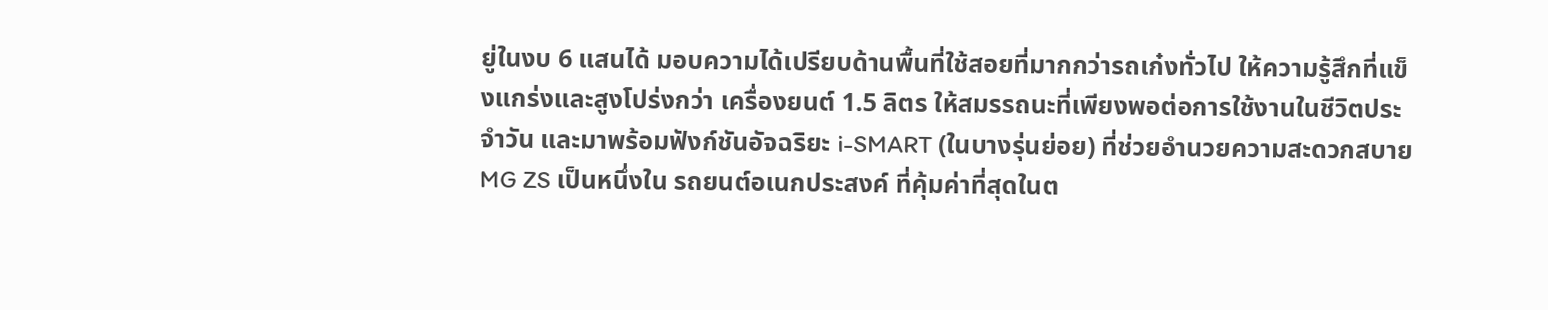ยู่ในงบ 6 แสนได้ มอบความได้เปรียบด้านพื้นที่ใช้สอยที่มากกว่ารถเก๋งทั่วไป ให้ความรู้สึกที่แข็งแกร่งและสูงโปร่งกว่า เครื่องยนต์ 1.5 ลิตร ให้สมรรถนะที่เพียงพอต่อการใช้งานในชีวิตประจำวัน และมาพร้อมฟังก์ชันอัจฉริยะ i-SMART (ในบางรุ่นย่อย) ที่ช่วยอำนวยความสะดวกสบาย MG ZS เป็นหนึ่งใน รถยนต์อเนกประสงค์ ที่คุ้มค่าที่สุดในต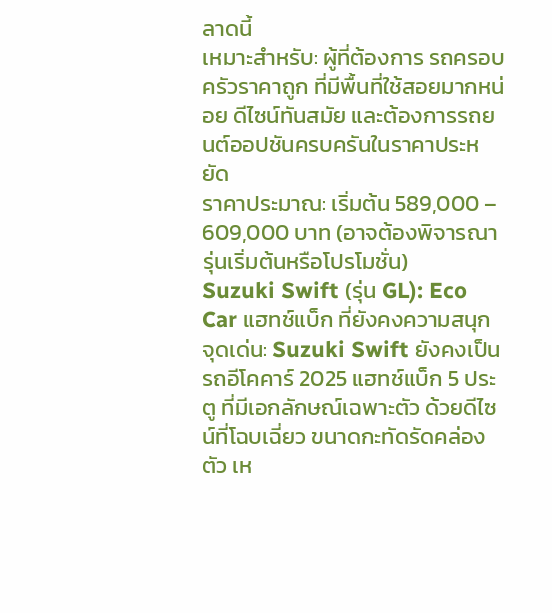ลาดนี้
เหมาะสำหรับ: ผู้ที่ต้องการ รถครอบครัวราคาถูก ที่มีพื้นที่ใช้สอยมากหน่อย ดีไซน์ทันสมัย และต้องการรถยนต์ออปชันครบครันในราคาประหยัด
ราคาประมาณ: เริ่มต้น 589,000 – 609,000 บาท (อาจต้องพิจารณารุ่นเริ่มต้นหรือโปรโมชั่น)
Suzuki Swift (รุ่น GL): Eco Car แฮทช์แบ็ก ที่ยังคงความสนุก
จุดเด่น: Suzuki Swift ยังคงเป็น รถอีโคคาร์ 2025 แฮทช์แบ็ก 5 ประตู ที่มีเอกลักษณ์เฉพาะตัว ด้วยดีไซน์ที่โฉบเฉี่ยว ขนาดกะทัดรัดคล่องตัว เห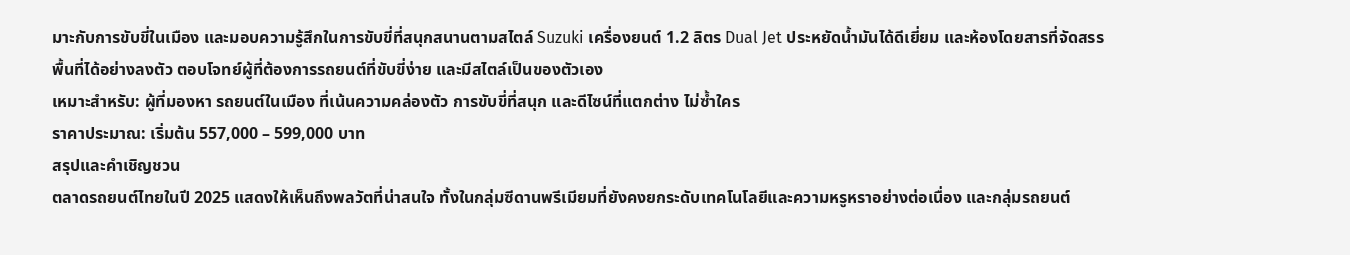มาะกับการขับขี่ในเมือง และมอบความรู้สึกในการขับขี่ที่สนุกสนานตามสไตล์ Suzuki เครื่องยนต์ 1.2 ลิตร Dual Jet ประหยัดน้ำมันได้ดีเยี่ยม และห้องโดยสารที่จัดสรรพื้นที่ได้อย่างลงตัว ตอบโจทย์ผู้ที่ต้องการรถยนต์ที่ขับขี่ง่าย และมีสไตล์เป็นของตัวเอง
เหมาะสำหรับ: ผู้ที่มองหา รถยนต์ในเมือง ที่เน้นความคล่องตัว การขับขี่ที่สนุก และดีไซน์ที่แตกต่าง ไม่ซ้ำใคร
ราคาประมาณ: เริ่มต้น 557,000 – 599,000 บาท
สรุปและคำเชิญชวน
ตลาดรถยนต์ไทยในปี 2025 แสดงให้เห็นถึงพลวัตที่น่าสนใจ ทั้งในกลุ่มซีดานพรีเมียมที่ยังคงยกระดับเทคโนโลยีและความหรูหราอย่างต่อเนื่อง และกลุ่มรถยนต์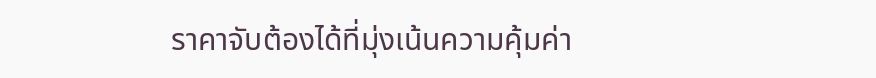ราคาจับต้องได้ที่มุ่งเน้นความคุ้มค่า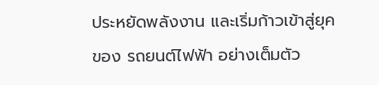ประหยัดพลังงาน และเริ่มก้าวเข้าสู่ยุคของ รถยนต์ไฟฟ้า อย่างเต็มตัว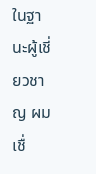ในฐานะผู้เชี่ยวชาญ ผมเชื่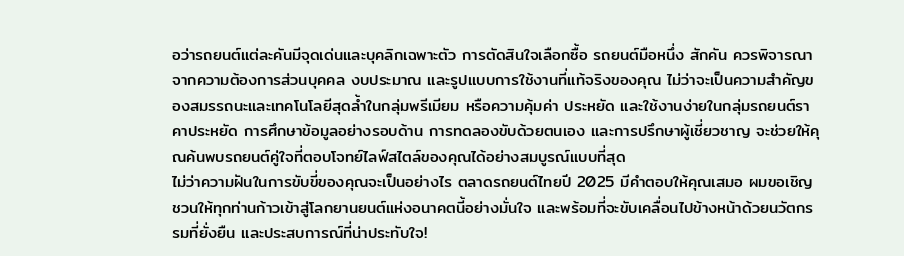อว่ารถยนต์แต่ละคันมีจุดเด่นและบุคลิกเฉพาะตัว การตัดสินใจเลือกซื้อ รถยนต์มือหนึ่ง สักคัน ควรพิจารณาจากความต้องการส่วนบุคคล งบประมาณ และรูปแบบการใช้งานที่แท้จริงของคุณ ไม่ว่าจะเป็นความสำคัญของสมรรถนะและเทคโนโลยีสุดล้ำในกลุ่มพรีเมียม หรือความคุ้มค่า ประหยัด และใช้งานง่ายในกลุ่มรถยนต์ราคาประหยัด การศึกษาข้อมูลอย่างรอบด้าน การทดลองขับด้วยตนเอง และการปรึกษาผู้เชี่ยวชาญ จะช่วยให้คุณค้นพบรถยนต์คู่ใจที่ตอบโจทย์ไลฟ์สไตล์ของคุณได้อย่างสมบูรณ์แบบที่สุด
ไม่ว่าความฝันในการขับขี่ของคุณจะเป็นอย่างไร ตลาดรถยนต์ไทยปี 2025 มีคำตอบให้คุณเสมอ ผมขอเชิญชวนให้ทุกท่านก้าวเข้าสู่โลกยานยนต์แห่งอนาคตนี้อย่างมั่นใจ และพร้อมที่จะขับเคลื่อนไปข้างหน้าด้วยนวัตกรรมที่ยั่งยืน และประสบการณ์ที่น่าประทับใจ!